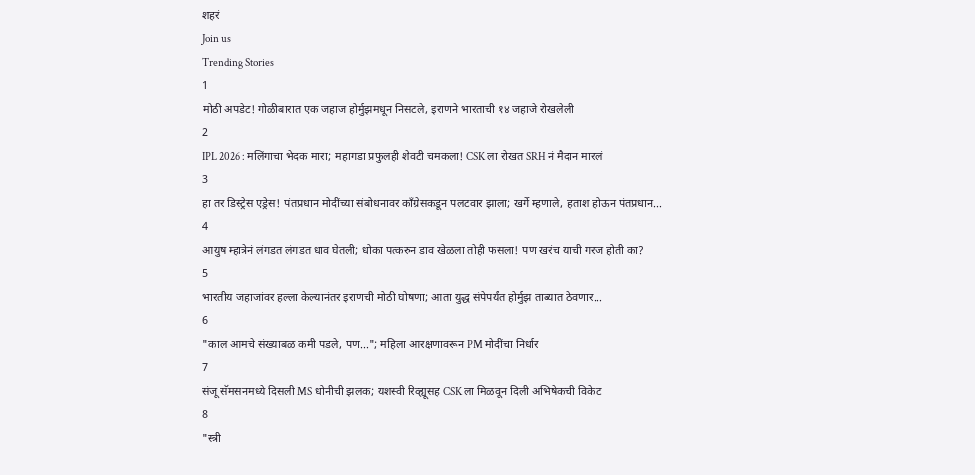शहरं
Join us
Trending Stories
1
मोठी अपडेट! गोळीबारात एक जहाज होर्मुझमधून निसटले, इराणने भारताची १४ जहाजे रोखलेली
2
IPL 2026 : मलिंगाचा भेदक मारा; महागडा प्रफुलही शेवटी चमकला! CSK ला रोखत SRH नं मैदान मारलं
3
हा तर डिस्ट्रेस एड्रेस! पंतप्रधान मोदींच्या संबोधनावर काँग्रेसकडून पलटवार झाला; खर्गे म्हणाले, हताश होऊन पंतप्रधान...
4
आयुष म्हात्रेनं लंगडत लंगडत धाव घेतली; धोका पत्करुन डाव खेळला तोही फसला! पण खरंच याची गरज होती का?
5
भारतीय जहाजांवर हल्ला केल्यानंतर इराणची मोठी घोषणा; आता युद्ध संपेपर्यंत होर्मुझ ताब्यात ठेवणार...
6
"काल आमचे संख्याबळ कमी पडले, पण..."; महिला आरक्षणावरून PM मोदींचा निर्धार
7
संजू सॅमसनमध्ये दिसली MS धोनीची झलक; यशस्वी रिव्ह्यूसह CSK ला मिळवून दिली अभिषेकची विकेट
8
"स्त्री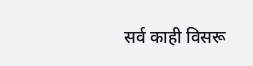सर्व काही विसरू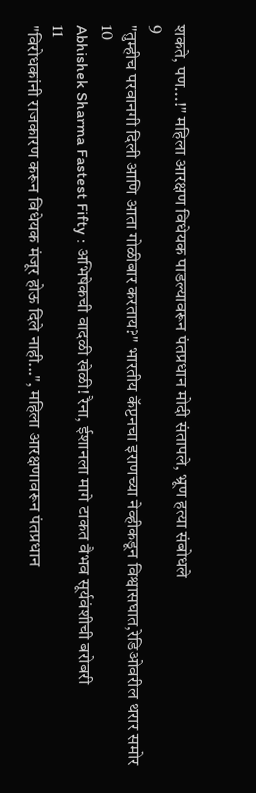शकते, पण...!" महिला आरक्षण विधेयक पाडल्यावरून पंतप्रधान मोदी संतापले, भ्रूण हत्या संबोधले
9
"तुम्हीच परवानगी दिली आणि आता गोळीबार करताय?" भारतीय कॅप्टनचा इराणच्या नेव्हीकडून विश्वासघात,रेडिओवरील थरार समोर
10
Abhishek Sharma Fastest Fifty : अभिषेकची वादळी खेळी! रैना, ईशानला मागे टाकत वैभव सूर्यवंशीची बरोबरी
11
"विरोधकांनी राजकारण करून विधेयक मंजूर होऊ दिले नाही...", महिला आरक्षणावरून पंतप्रधान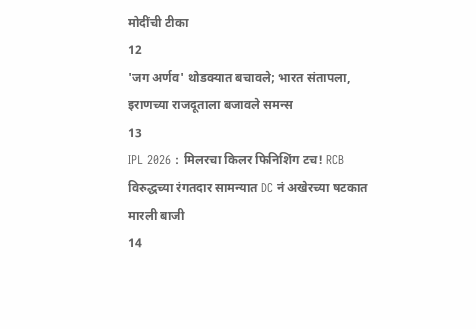मोदींची टीका
12
'जग अर्णव' थोडक्यात बचावले; भारत संतापला, इराणच्या राजदूताला बजावले समन्स
13
IPL 2026 : मिलरचा किलर फिनिशिंग टच! RCB विरुद्धच्या रंगतदार सामन्यात DC नं अखेरच्या षटकात मारली बाजी
14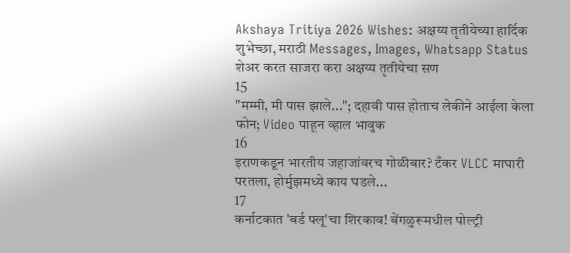Akshaya Tritiya 2026 Wishes: अक्षय्य तृतीयेच्या हार्दिक शुभेच्छा, मराठी Messages, Images, Whatsapp Status शेअर करत साजरा करा अक्षय्य तृतीयेचा सण
15
"मम्मी, मी पास झाले..."; दहावी पास होताच लेकीने आईला केला फोन; Video पाहून व्हाल भावुक
16
इराणकडून भारतीय जहाजांवरच गोळीबार? टँकर VLCC माघारी परतला, होर्मुझमध्ये काय घडले...
17
कर्नाटकात 'बर्ड फ्लू'चा शिरकाव! बेंगळुरूमधील पोल्ट्री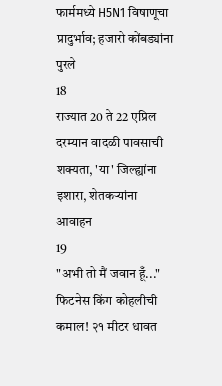फार्ममध्ये H5N1 विषाणूचा प्रादुर्भाव; हजारो कोंबड्यांना पुरले
18
राज्यात 20 ते 22 एप्रिल दरम्यान वादळी पावसाची शक्यता, 'या' जिल्ह्यांना इशारा, शेतकऱ्यांना आवाहन
19
"अभी तो मैं जवान हूँ..." फिटनेस किंग कोहलीची कमाल! २१ मीटर धावत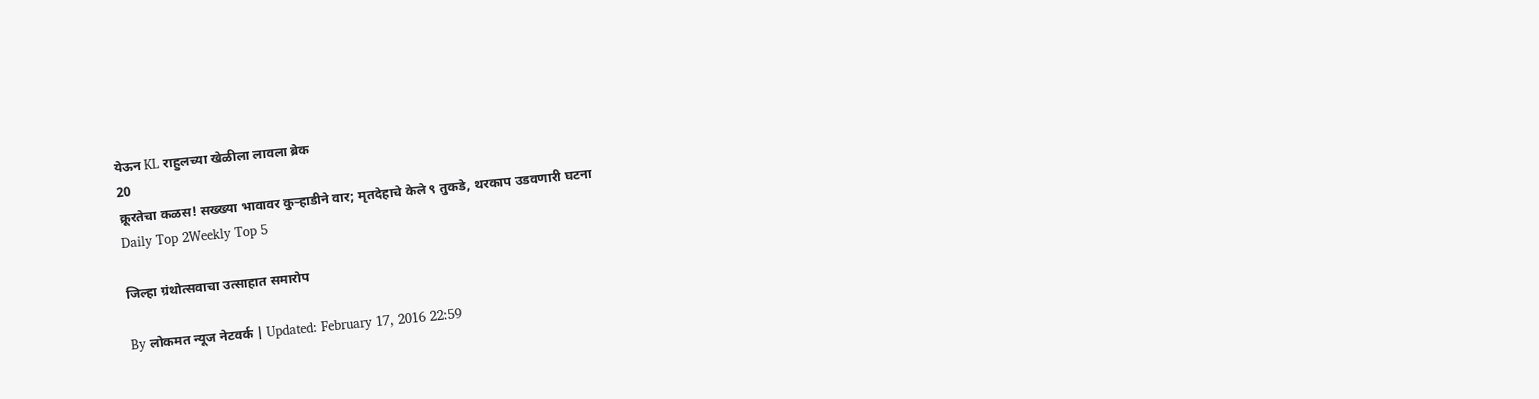येऊन KL राहुलच्या खेळीला लावला ब्रेक
20
क्रूरतेचा कळस! सख्ख्या भावावर कुऱ्हाडीने वार; मृतदेहाचे केले ९ तुकडे, थरकाप उडवणारी घटना
Daily Top 2Weekly Top 5

जिल्हा ग्रंथोत्सवाचा उत्साहात समारोप

By लोकमत न्यूज नेटवर्क | Updated: February 17, 2016 22:59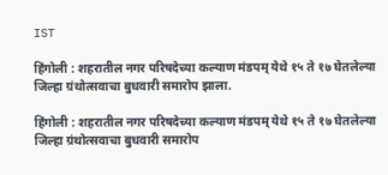IST

हिंगोली : शहरातील नगर परिषदेच्या कल्याण मंडपम् येथे १५ ते १७ घेतलेल्या जिल्हा ग्रंथोत्सवाचा बुधवारी समारोप झाला.

हिंगोली : शहरातील नगर परिषदेच्या कल्याण मंडपम् येथे १५ ते १७ घेतलेल्या जिल्हा ग्रंथोत्सवाचा बुधवारी समारोप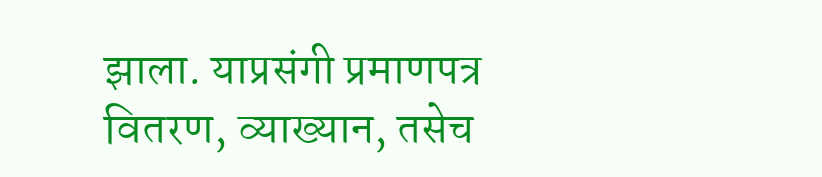झाला. याप्रसंगी प्रमाणपत्र वितरण, व्याख्यान, तसेच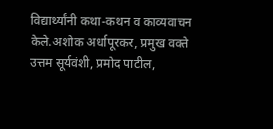विद्यार्थ्यांनी कथा-कथन व काव्यवाचन केले.अशोक अर्धापूरकर, प्रमुख वक्ते उत्तम सूर्यवंशी, प्रमोद पाटील,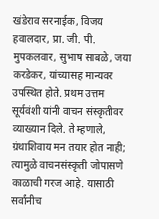खंडेराव सरनाईक, विजय हवालदार, प्रा. जी. पी. मुपकलवार, सुभाष साबळे, जया करडेकर, यांच्यासह मान्यवर उपस्थित होते. प्रथम उत्तम सूर्यवंशी यांनी वाचन संस्कृतीवर व्याख्यान दिले. ते म्हणाले, ग्रंथाशिवाय मन तयार होत नाही; त्यामुळे वाचनसंस्कृती जोपासणे काळाची गरज आहे. यासाठी सर्वांनीच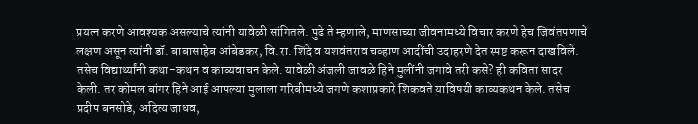प्रयत्न करणे आवश्यक असल्याचे त्यांनी यावेळी सांगितले. पुढे ते म्हणाले, माणसाच्या जीवनामध्ये विचार करणे हेच जिवंतपणाचे लक्षण असून त्यांनी डॉ. बाबासाहेब आंबेडकर, वि.रा. शिंदे व यशवंतराव चव्हाण आदींची उदाहरणे देत स्पष्ट करून दाखविले. तसेच विद्यार्थ्यांनी कथा-कथन व काव्यवाचन केले. यावेळी अंजली जावळे हिने मुलींनी जगावे तरी कसे? ही कविता सादर केली. तर कोमल बांगर हिने आई आपल्या मुलाला गरिबीमध्ये जगणे कशाप्रकारे शिकवते याविषयी काव्यकथन केले. तसेच प्रदीप बनसोडे, अदित्य जाधव,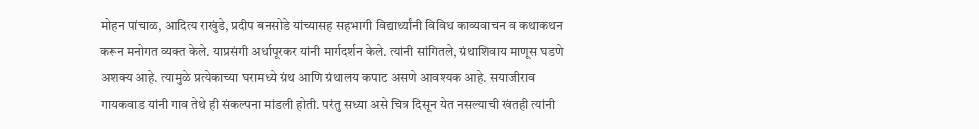मोहन पांचाळ, आदित्य राखुंडे, प्रदीप बनसोडे यांच्यासह सहभागी विद्यार्थ्यांनी विविध काव्यवाचन व कथाकथन करून मनोगत व्यक्त केले. याप्रसंगी अर्धापूरकर यांनी मार्गदर्शन केले. त्यांनी सांगितले, ग्रंथाशिवाय माणूस घडणे अशक्य आहे. त्यामुळे प्रत्येकाच्या घरामध्ये ग्रंथ आणि ग्रंथालय कपाट असणे आवश्यक आहे. सयाजीराव गायकवाड यांनी गाव तेथे ही संकल्पना मांडली होती. परंतु सध्या असे चित्र दिसून येत नसल्याची खंतही त्यांनी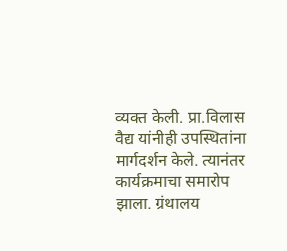व्यक्त केली. प्रा.विलास वैद्य यांनीही उपस्थितांना मार्गदर्शन केले. त्यानंतर कार्यक्रमाचा समारोप झाला. ग्रंथालय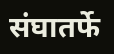संघातर्फे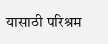यासाठी परिश्रम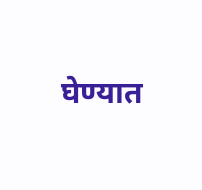घेण्यात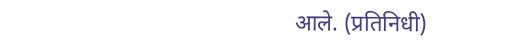आले. (प्रतिनिधी)